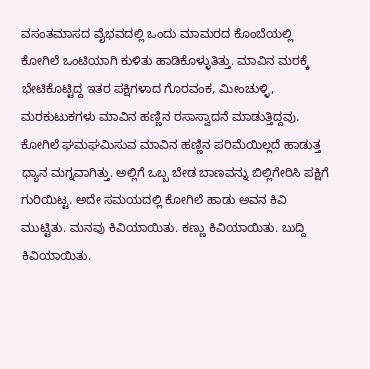ವಸಂತಮಾಸದ ವೈಭವದಲ್ಲಿ ಒಂದು ಮಾಮರದ ಕೊಂಬೆಯಲ್ಲಿ ಕೋಗಿಲೆ ಒಂಟಿಯಾಗಿ ಕುಳಿತು ಹಾಡಿಕೊಳ್ಳುತಿತ್ತು. ಮಾವಿನ ಮರಕ್ಕೆ ಭೇಟಿಕೊಟ್ಟಿದ್ದ ಇತರ ಪಕ್ಷಿಗಳಾದ ಗೊರವಂಕ, ಮೀಂಚುಳ್ಳಿ, ಮರಕುಟುಕಗಳು ಮಾವಿನ ಹಣ್ಣಿನ ರಸಾಸ್ವಾದನೆ ಮಾಡುತ್ತಿದ್ದವು. ಕೋಗಿಲೆ ಘಮಘಮಿಸುವ ಮಾವಿನ ಹಣ್ಣಿನ ಪರಿಮೆಯಿಲ್ಲದೆ ಹಾಡುತ್ತ ಧ್ಯಾನ ಮಗ್ನವಾಗಿತ್ತು. ಅಲ್ಲಿಗೆ ಒಬ್ಬ ಬೇಡ ಬಾಣವನ್ನು ಬಿಲ್ಲಿಗೇರಿಸಿ ಪಕ್ಷಿಗೆ ಗುರಿಯಿಟ್ಟ. ಅದೇ ಸಮಯದಲ್ಲಿ ಕೋಗಿಲೆ ಹಾಡು ಅವನ ಕಿವಿ ಮುಟ್ಟಿತು. ಮನವು ಕಿವಿಯಾಯಿತು. ಕಣ್ಣು ಕಿವಿಯಾಯಿತು. ಬುದ್ದಿ ಕಿವಿಯಾಯಿತು.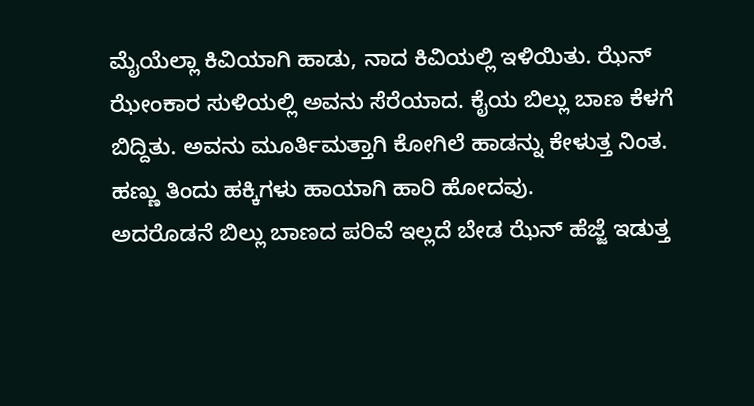ಮೈಯೆಲ್ಲಾ ಕಿವಿಯಾಗಿ ಹಾಡು, ನಾದ ಕಿವಿಯಲ್ಲಿ ಇಳಿಯಿತು. ಝೆನ್ ಝೇಂಕಾರ ಸುಳಿಯಲ್ಲಿ ಅವನು ಸೆರೆಯಾದ. ಕೈಯ ಬಿಲ್ಲು ಬಾಣ ಕೆಳಗೆ ಬಿದ್ದಿತು. ಅವನು ಮೂರ್ತಿಮತ್ತಾಗಿ ಕೋಗಿಲೆ ಹಾಡನ್ನು ಕೇಳುತ್ತ ನಿಂತ. ಹಣ್ಣು ತಿಂದು ಹಕ್ಕಿಗಳು ಹಾಯಾಗಿ ಹಾರಿ ಹೋದವು.
ಅದರೊಡನೆ ಬಿಲ್ಲು ಬಾಣದ ಪರಿವೆ ಇಲ್ಲದೆ ಬೇಡ ಝೆನ್ ಹೆಜ್ಜೆ ಇಡುತ್ತ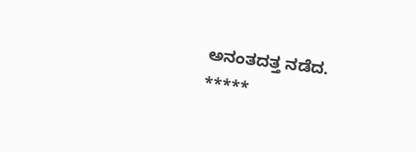ಅನಂತದತ್ತ ನಡೆದ.
*****